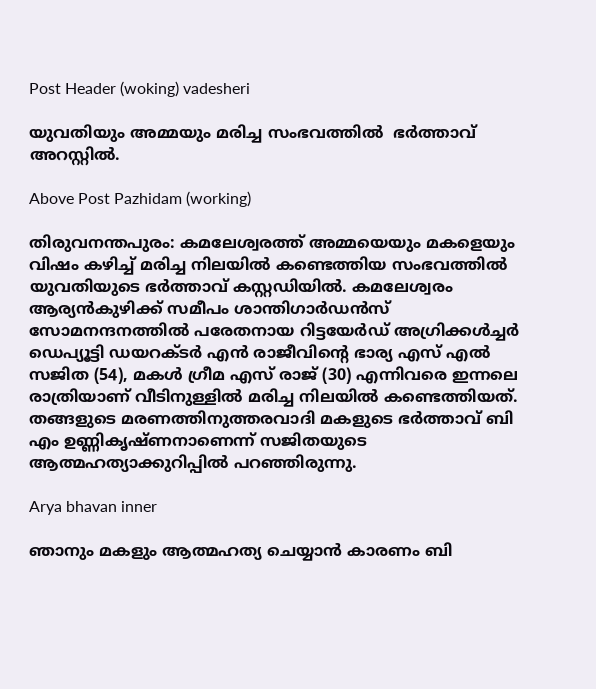Post Header (woking) vadesheri

യുവതിയും അമ്മയും മരിച്ച സംഭവത്തിൽ  ഭർത്താവ് അറസ്റ്റിൽ.

Above Post Pazhidam (working)

തിരുവനന്തപുരം: കമലേശ്വരത്ത് അമ്മയെയും മകളെയും വിഷം കഴിച്ച് മരിച്ച നിലയിൽ കണ്ടെത്തിയ സംഭവത്തിൽ യുവതിയുടെ ഭർത്താവ് കസ്റ്റഡിയിൽ. കമലേശ്വരം ആര്യൻകുഴിക്ക് സമീപം ശാന്തിഗാർഡൻസ് സോമനന്ദനത്തിൽ പരേതനായ റിട്ടയേർഡ് അഗ്രിക്കൾച്ചർ ഡെപ്യൂട്ടി ഡയറക്‌ടർ എൻ രാജീവിന്റെ ഭാര്യ എസ് എൽ സജിത (54), മകൾ ഗ്രീമ എസ് രാജ് (30) എന്നിവരെ ഇന്നലെ രാത്രിയാണ് വീടിനുള്ളിൽ മരിച്ച നിലയിൽ കണ്ടെത്തിയത്. തങ്ങളുടെ മരണത്തിനുത്തരവാദി മകളുടെ ഭർത്താവ് ബി എം ഉണ്ണികൃഷ്‌ണനാണെന്ന് സജിതയുടെ ആത്മഹത്യാക്കുറിപ്പിൽ പറഞ്ഞിരുന്നു.

Arya bhavan inner

ഞാനും മകളും ആത്മഹത്യ ചെയ്യാൻ കാരണം ബി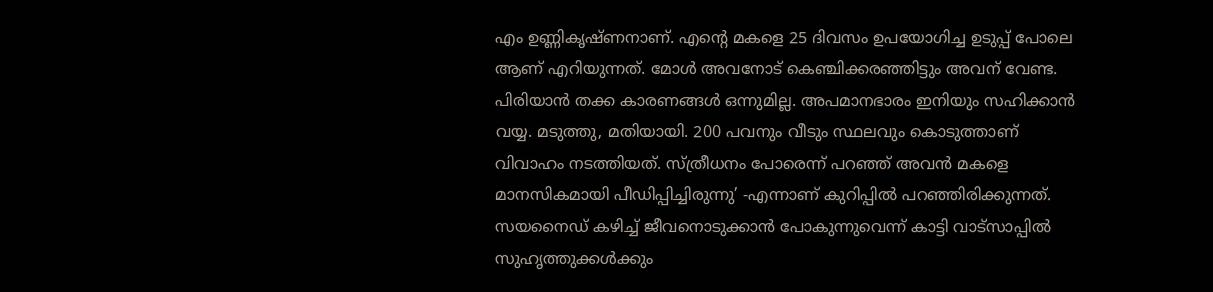എം ഉണ്ണികൃഷ്‌ണനാണ്. എൻ്റെ മകളെ 25 ദിവസം ഉപയോഗിച്ച ഉടുപ്പ് പോലെ ആണ് എറിയുന്നത്. മോൾ അവനോട് കെഞ്ചിക്കരഞ്ഞിട്ടും അവന് വേണ്ട. പിരിയാൻ തക്ക കാരണങ്ങൾ ഒന്നുമില്ല. അപമാനഭാരം ഇനിയും സഹിക്കാൻ വയ്യ. മടുത്തു, മതിയായി. 200 പവനും വീടും സ്ഥലവും കൊടുത്താണ് വിവാഹം നടത്തിയത്. സ്ത്രീധനം പോരെന്ന് പറഞ്ഞ് അവൻ മകളെ മാനസികമായി പീഡിപ്പിച്ചിരുന്നു’ -എന്നാണ് കുറിപ്പിൽ പറഞ്ഞിരിക്കുന്നത്. സയനൈഡ് കഴിച്ച് ജീവനൊടുക്കാൻ പോകുന്നുവെന്ന് കാട്ടി വാട്‌സാപ്പിൽ സുഹൃത്തുക്കൾക്കും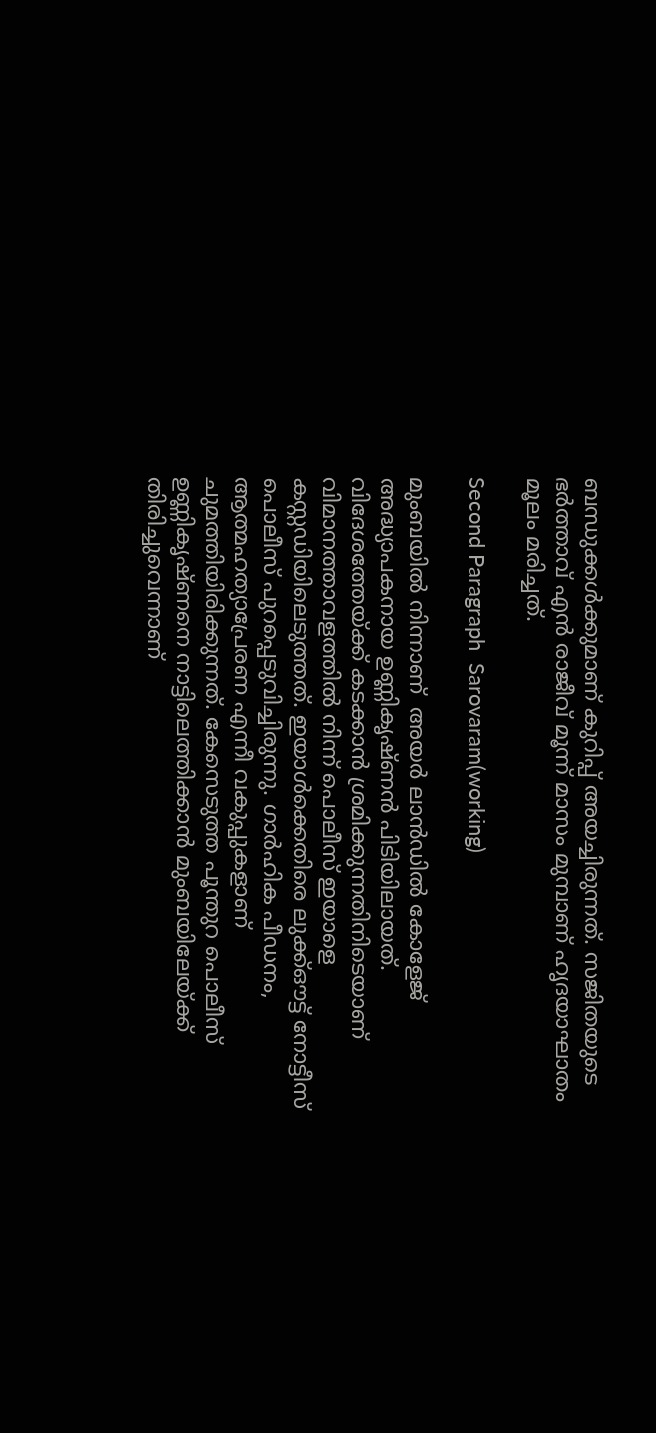ബന്ധുക്കൾക്കുമാണ് കുറിപ്പ് അയച്ചിരുന്നത്. സജിതയുടെ ഭർത്താവ് എൻ രാജീവ് മൂന്ന് മാസം മുമ്പാണ് ഹൃദയാഘാതം മൂലം മരിച്ചത്.

Second Paragraph  Sarovaram(working)

മുംബയിൽ നിന്നാണ്  അയർ ലാൻഡിൽ കോളേജ് അദ്ധ്യാപകനായ ഉണ്ണികൃഷ്ണൻ പിടിയിലായത്. വിദേശത്തേയ്ക്ക് കടക്കാൻ ശ്രമിക്കുന്നതിനിടെയാണ് വിമാനത്താവളത്തിൽ നിന്ന് പൊലീസ് ഇയാളെ കസ്റ്റഡിയിലെടുത്തത്. ഇയാൾക്കെതിരെ ലുക്ക്ഔട്ട് നോട്ടീസ് പൊലീസ് പുറപ്പെടുവിച്ചിരുന്നു. ഗാർഹിക പീഡനം, ആത്മഹത്യാപ്രേരണ എന്നീ വകുപ്പുകളാണ് ചുമത്തിയിരിക്കുന്നത്. കേസെടുത്ത പൂന്തുറ പൊലീസ് ഉണ്ണികൃഷ്ണനെ നാട്ടിലെത്തിക്കാൻ മുംബയിലേയ്ക്ക് തിരിച്ചുവെന്നാണ്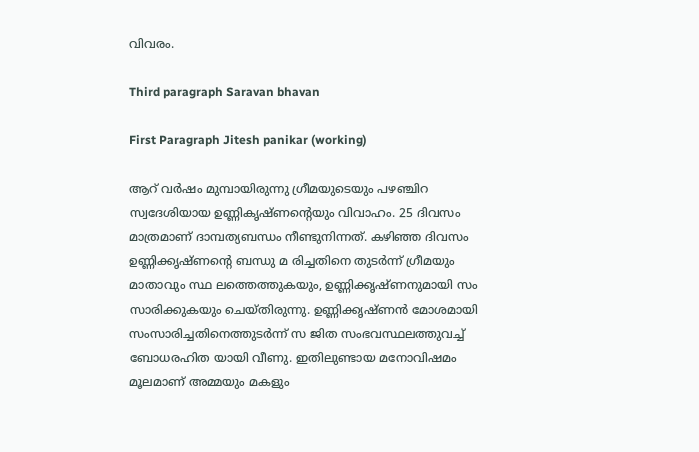വിവരം.

Third paragraph Saravan bhavan

First Paragraph Jitesh panikar (working)

ആറ് വർഷം മുമ്പായിരുന്നു ഗ്രീമയുടെയും പഴഞ്ചിറ സ്വദേശിയായ ഉണ്ണികൃഷ്ണന്റെയും വിവാഹം. 25 ദിവസം മാത്രമാണ് ദാമ്പത്യബന്ധം നീണ്ടുനിന്നത്. കഴിഞ്ഞ ദിവസം ഉണ്ണിക്കൃഷ്ണൻ്റെ ബന്ധു മ രിച്ചതിനെ തുടർന്ന് ഗ്രീമയും മാതാവും സ്ഥ ലത്തെത്തുകയും, ഉണ്ണിക്കൃഷ്ണനുമായി സം സാരിക്കുകയും ചെയ്തിരുന്നു. ഉണ്ണിക്കൃഷ്ണൻ മോശമായി സംസാരിച്ചതിനെത്തുടർന്ന് സ ജിത സംഭവസ്ഥലത്തുവച്ച് ബോധരഹിത യായി വീണു. ഇതിലുണ്ടായ മനോവിഷമം മൂലമാണ് അമ്മയും മകളും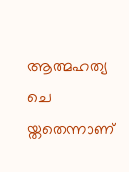ആത്മഹത്യ ചെ യ്തതെന്നാണ്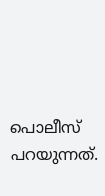പൊലീസ് പറയുന്നത്.